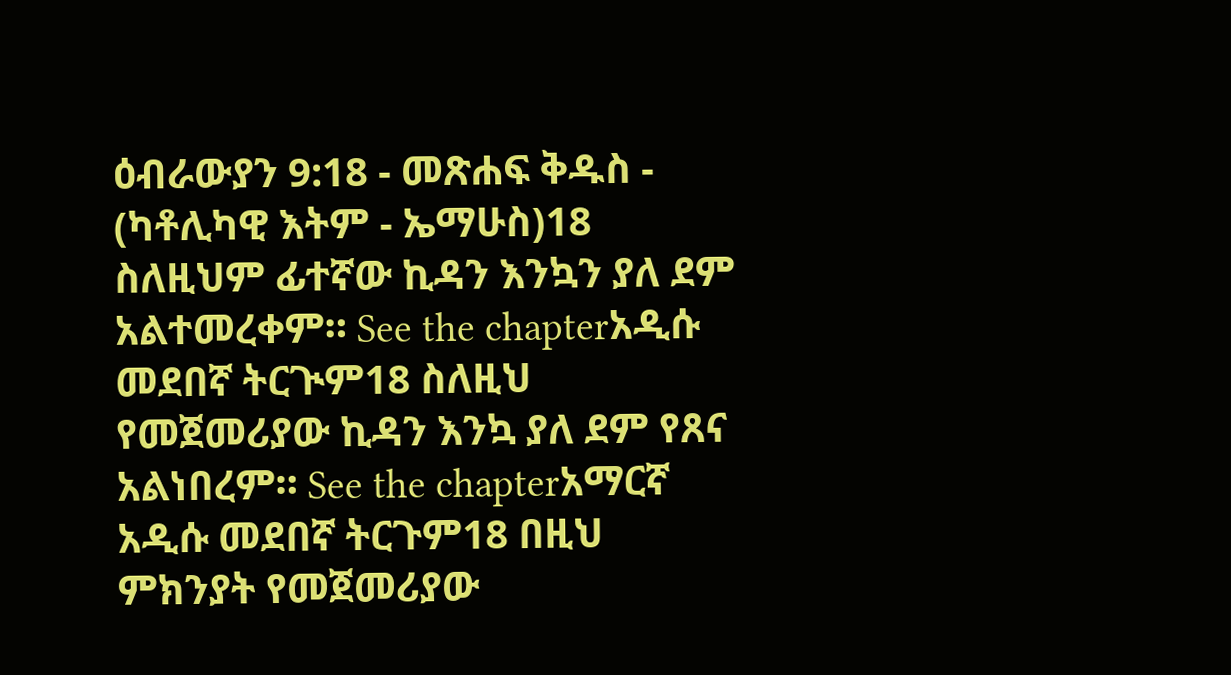ዕብራውያን 9:18 - መጽሐፍ ቅዱስ - (ካቶሊካዊ እትም - ኤማሁስ)18 ስለዚህም ፊተኛው ኪዳን እንኳን ያለ ደም አልተመረቀም። See the chapterአዲሱ መደበኛ ትርጒም18 ስለዚህ የመጀመሪያው ኪዳን እንኳ ያለ ደም የጸና አልነበረም። See the chapterአማርኛ አዲሱ መደበኛ ትርጉም18 በዚህ ምክንያት የመጀመሪያው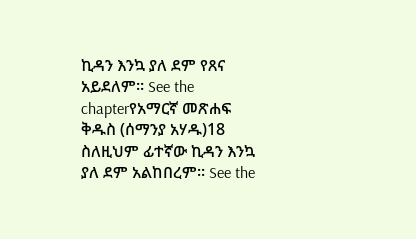ኪዳን እንኳ ያለ ደም የጸና አይደለም። See the chapterየአማርኛ መጽሐፍ ቅዱስ (ሰማንያ አሃዱ)18 ስለዚህም ፊተኛው ኪዳን እንኳ ያለ ደም አልከበረም። See the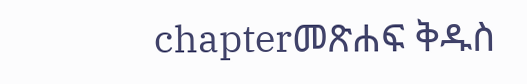chapterመጽሐፍ ቅዱስ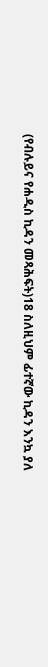(የብሉይና የሐዲስ ኪዳን መጻሕፍት)18 ስለዚህም ፊተኛው ኪዳን እንኳ ያለ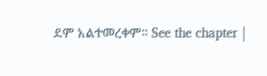ደም አልተመረቀም። See the chapter |